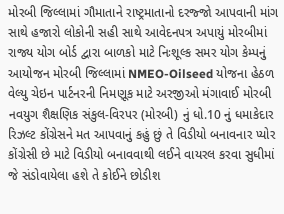મોરબી જિલ્લામાં ગૌમાતાને રાષ્ટ્રમાતાનો દરજ્જો આપવાની માંગ સાથે હજારો લોકોની સહી સાથે આવેદનપત્ર અપાયું મોરબીમાં રાજ્ય યોગ બોર્ડ દ્વારા બાળકો માટે નિઃશૂલ્ક સમર યોગ કેમ્પનું આયોજન મોરબી જિલ્લામાં NMEO-Oilseed યોજના હેઠળ વેલ્યુ ચેઇન પાર્ટનરની નિમણૂક માટે અરજીઓ મંગાવાઈ મોરબી નવયુગ શૈક્ષણિક સંકુલ-વિરપર (મોરબી) નું ધો.10 નું ધમાકેદાર રિઝલ્ટ કોંગ્રેસને મત આપવાનું કહું છું તે વિડીયો બનાવનાર પ્યોર કોંગ્રેસી છે માટે વિડીયો બનાવવાથી લઈને વાયરલ કરવા સુધીમાં જે સંડોવાયેલા હશે તે કોઈને છોડીશ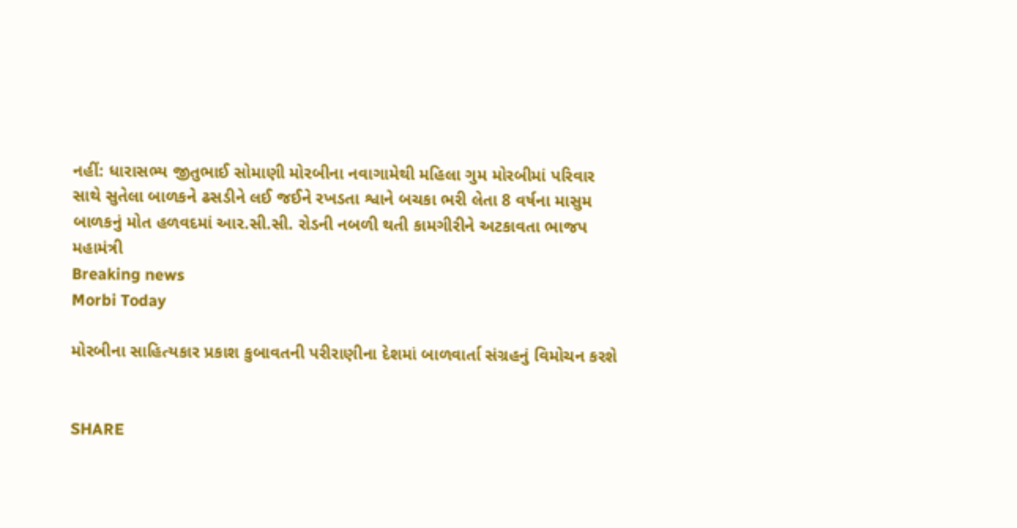નહીં: ધારાસભ્ય જીતુભાઈ સોમાણી મોરબીના નવાગામેથી મહિલા ગુમ મોરબીમાં પરિવાર સાથે સુતેલા બાળકને ઢસડીને લઈ જઈને રખડતા શ્વાને બચકા ભરી લેતા 8 વર્ષના માસુમ બાળકનું મોત હળવદમાં આર.સી.સી. રોડની નબળી થતી કામગીરીને અટકાવતા ભાજપ મહામંત્રી
Breaking news
Morbi Today

મોરબીના સાહિત્યકાર પ્રકાશ કુબાવતની પરીરાણીના દેશમાં બાળવાર્તા સંગ્રહનું વિમોચન કરશે


SHARE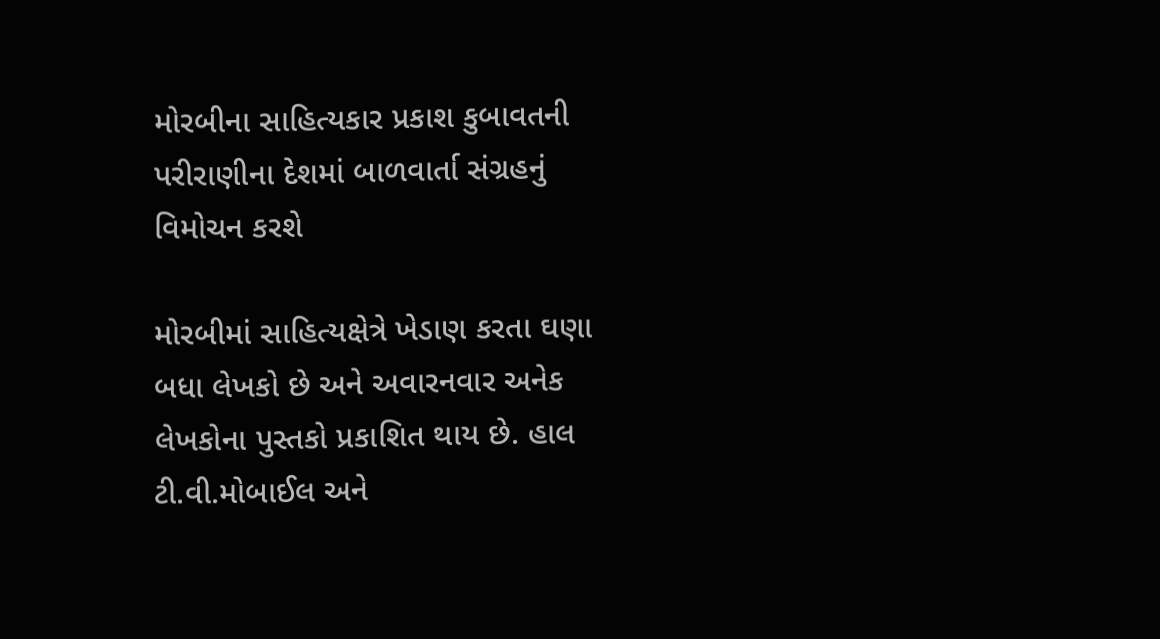મોરબીના સાહિત્યકાર પ્રકાશ કુબાવતની પરીરાણીના દેશમાં બાળવાર્તા સંગ્રહનું વિમોચન કરશે

મોરબીમાં સાહિત્યક્ષેત્રે ખેડાણ કરતા ઘણા બધા લેખકો છે અને અવારનવાર અનેક લેખકોના પુસ્તકો પ્રકાશિત થાય છે. હાલ ટી.વી.મોબાઈલ અને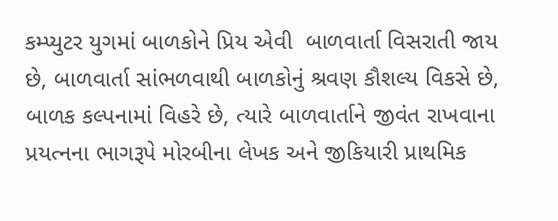કમ્પ્યુટર યુગમાં બાળકોને પ્રિય એવી  બાળવાર્તા વિસરાતી જાય છે, બાળવાર્તા સાંભળવાથી બાળકોનું શ્રવણ કૌશલ્ય વિકસે છે, બાળક કલ્પનામાં વિહરે છે, ત્યારે બાળવાર્તાને જીવંત રાખવાના પ્રયત્નના ભાગરૂપે મોરબીના લેખક અને જીકિયારી પ્રાથમિક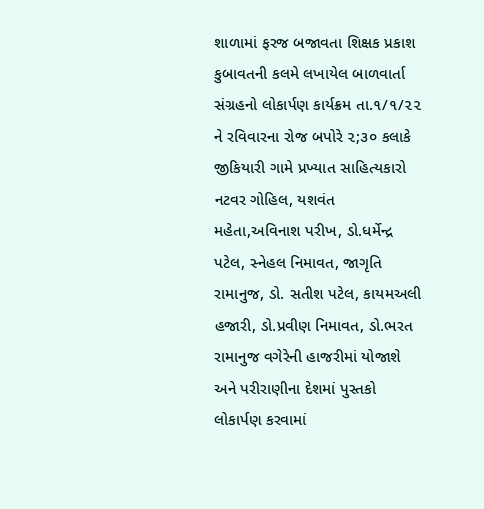શાળામાં ફરજ બજાવતા શિક્ષક પ્રકાશ કુબાવતની કલમે લખાયેલ બાળવાર્તા સંગ્રહનો લોકાર્પણ કાર્યક્રમ તા.૧/૧/૨૨ ને રવિવારના રોજ બપોરે ૨;૩૦ કલાકે જીકિયારી ગામે પ્રખ્યાત સાહિત્યકારો નટવર ગોહિલ, યશવંત મહેતા,અવિનાશ પરીખ, ડો.ધર્મેન્દ્ર પટેલ, સ્નેહલ નિમાવત, જાગૃતિ રામાનુજ, ડો. સતીશ પટેલ, કાયમઅલી હજારી, ડો.પ્રવીણ નિમાવત, ડો.ભરત રામાનુજ વગેરેની હાજરીમાં યોજાશે અને પરીરાણીના દેશમાં પુસ્તકો લોકાર્પણ કરવામાં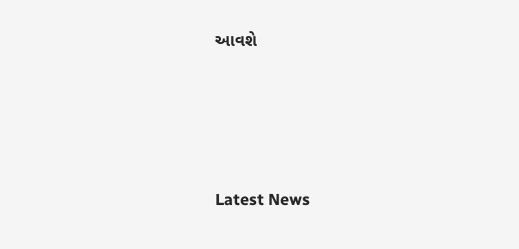આવશે






Latest News